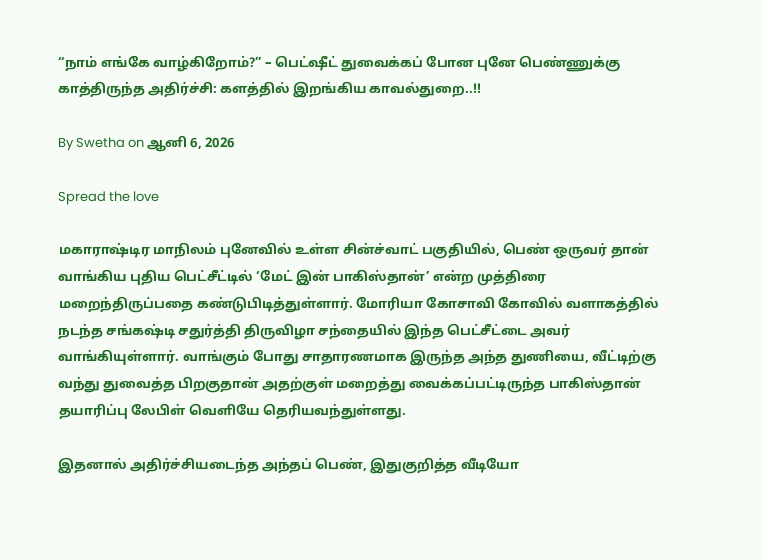“நாம் எங்கே வாழ்கிறோம்?” – பெட்ஷீட் துவைக்கப் போன புனே பெண்ணுக்கு காத்திருந்த அதிர்ச்சி: களத்தில் இறங்கிய காவல்துறை..!!

By Swetha on ஆனி 6, 2026

Spread the love

மகாராஷ்டிர மாநிலம் புனேவில் உள்ள சின்ச்வாட் பகுதியில், பெண் ஒருவர் தான் வாங்கிய புதிய பெட்சீட்டில் ‘மேட் இன் பாகிஸ்தான்’ என்ற முத்திரை மறைந்திருப்பதை கண்டுபிடித்துள்ளார். மோரியா கோசாவி கோவில் வளாகத்தில் நடந்த சங்கஷ்டி சதுர்த்தி திருவிழா சந்தையில் இந்த பெட்சீட்டை அவர் வாங்கியுள்ளார். வாங்கும் போது சாதாரணமாக இருந்த அந்த துணியை, வீட்டிற்கு வந்து துவைத்த பிறகுதான் அதற்குள் மறைத்து வைக்கப்பட்டிருந்த பாகிஸ்தான் தயாரிப்பு லேபிள் வெளியே தெரியவந்துள்ளது.

இதனால் அதிர்ச்சியடைந்த அந்தப் பெண், இதுகுறித்த வீடியோ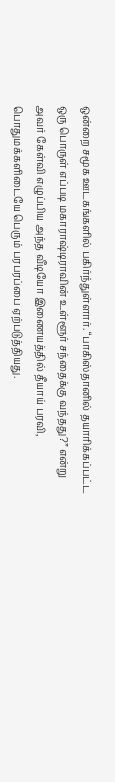ஒன்றை சமூக ஊடகங்களில் பகிர்ந்துள்ளார். “பாகிஸ்தானில் தயாரிக்கப்பட்ட ஒரு பொருள் எப்படி மகாராஷ்டிராவின் உள்ளூர் சந்தைக்கு வந்தது?” என்று அவர் கேள்வி எழுப்பிய அந்த வீடியோ இணையத்தில் தீயாய் பரவி, பொதுமக்களிடையே பெரும் பரபரப்பை ஏற்படுத்தியது.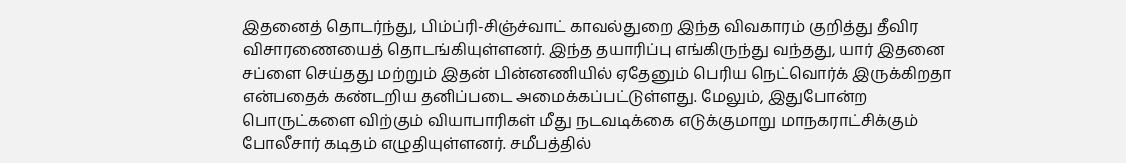இதனைத் தொடர்ந்து, பிம்ப்ரி-சிஞ்ச்வாட் காவல்துறை இந்த விவகாரம் குறித்து தீவிர விசாரணையைத் தொடங்கியுள்ளனர். இந்த தயாரிப்பு எங்கிருந்து வந்தது, யார் இதனை சப்ளை செய்தது மற்றும் இதன் பின்னணியில் ஏதேனும் பெரிய நெட்வொர்க் இருக்கிறதா என்பதைக் கண்டறிய தனிப்படை அமைக்கப்பட்டுள்ளது. மேலும், இதுபோன்ற பொருட்களை விற்கும் வியாபாரிகள் மீது நடவடிக்கை எடுக்குமாறு மாநகராட்சிக்கும் போலீசார் கடிதம் எழுதியுள்ளனர். சமீபத்தில்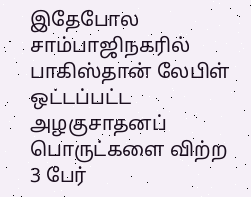இதேபோல சாம்பாஜிநகரில் பாகிஸ்தான் லேபிள் ஒட்டப்பட்ட அழகுசாதனப் பொருட்களை விற்ற 3 பேர்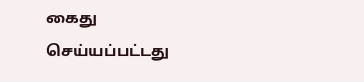கைது செய்யப்பட்டது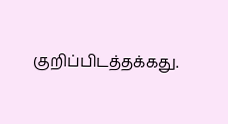குறிப்பிடத்தக்கது.